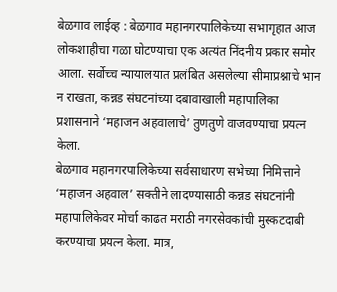बेळगाव लाईव्ह : बेळगाव महानगरपालिकेच्या सभागृहात आज लोकशाहीचा गळा घोटण्याचा एक अत्यंत निंदनीय प्रकार समोर आला. सर्वोच्च न्यायालयात प्रलंबित असलेल्या सीमाप्रश्नाचे भान न राखता, कन्नड संघटनांच्या दबावाखाली महापालिका प्रशासनाने ‘महाजन अहवालाचे’ तुणतुणे वाजवण्याचा प्रयत्न केला.
बेळगाव महानगरपालिकेच्या सर्वसाधारण सभेच्या निमित्ताने ‘महाजन अहवाल’ सक्तीने लादण्यासाठी कन्नड संघटनांनी महापालिकेवर मोर्चा काढत मराठी नगरसेवकांची मुस्कटदाबी करण्याचा प्रयत्न केला. मात्र,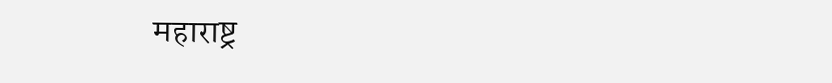महाराष्ट्र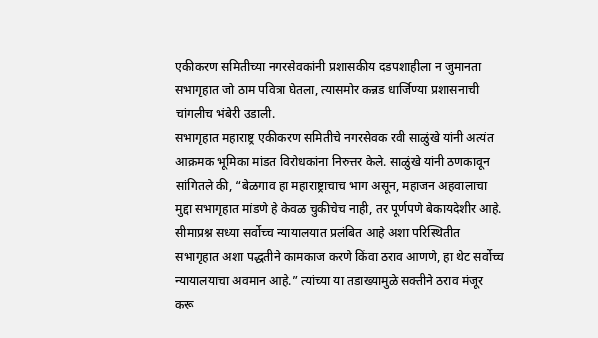एकीकरण समितीच्या नगरसेवकांनी प्रशासकीय दडपशाहीला न जुमानता सभागृहात जो ठाम पवित्रा घेतला, त्यासमोर कन्नड धार्जिण्या प्रशासनाची चांगलीच भंबेरी उडाली.
सभागृहात महाराष्ट्र एकीकरण समितीचे नगरसेवक रवी साळुंखे यांनी अत्यंत आक्रमक भूमिका मांडत विरोधकांना निरुत्तर केले. साळुंखे यांनी ठणकावून सांगितले की, “बेळगाव हा महाराष्ट्राचाच भाग असून, महाजन अहवालाचा मुद्दा सभागृहात मांडणे हे केवळ चुकीचेच नाही, तर पूर्णपणे बेकायदेशीर आहे. सीमाप्रश्न सध्या सर्वोच्च न्यायालयात प्रलंबित आहे अशा परिस्थितीत सभागृहात अशा पद्धतीने कामकाज करणे किंवा ठराव आणणे, हा थेट सर्वोच्च न्यायालयाचा अवमान आहे.” त्यांच्या या तडाख्यामुळे सक्तीने ठराव मंजूर करू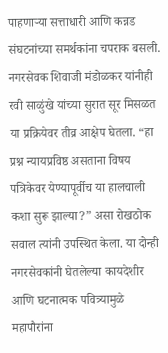पाहणाऱ्या सत्ताधारी आणि कन्नड संघटनांच्या समर्थकांना चपराक बसली.
नगरसेवक शिवाजी मंडोळकर यांनीही रवी साळुंखे यांच्या सुरात सूर मिसळत या प्रक्रियेवर तीव्र आक्षेप घेतला. “हा प्रश्न न्यायप्रविष्ठ असताना विषय पत्रिकेवर येण्यापूर्वीच या हालचाली कशा सुरू झाल्या?” असा रोखठोक सवाल त्यांनी उपस्थित केला. या दोन्ही नगरसेवकांनी घेतलेल्या कायदेशीर आणि घटनात्मक पवित्र्यामुळे महापौरांना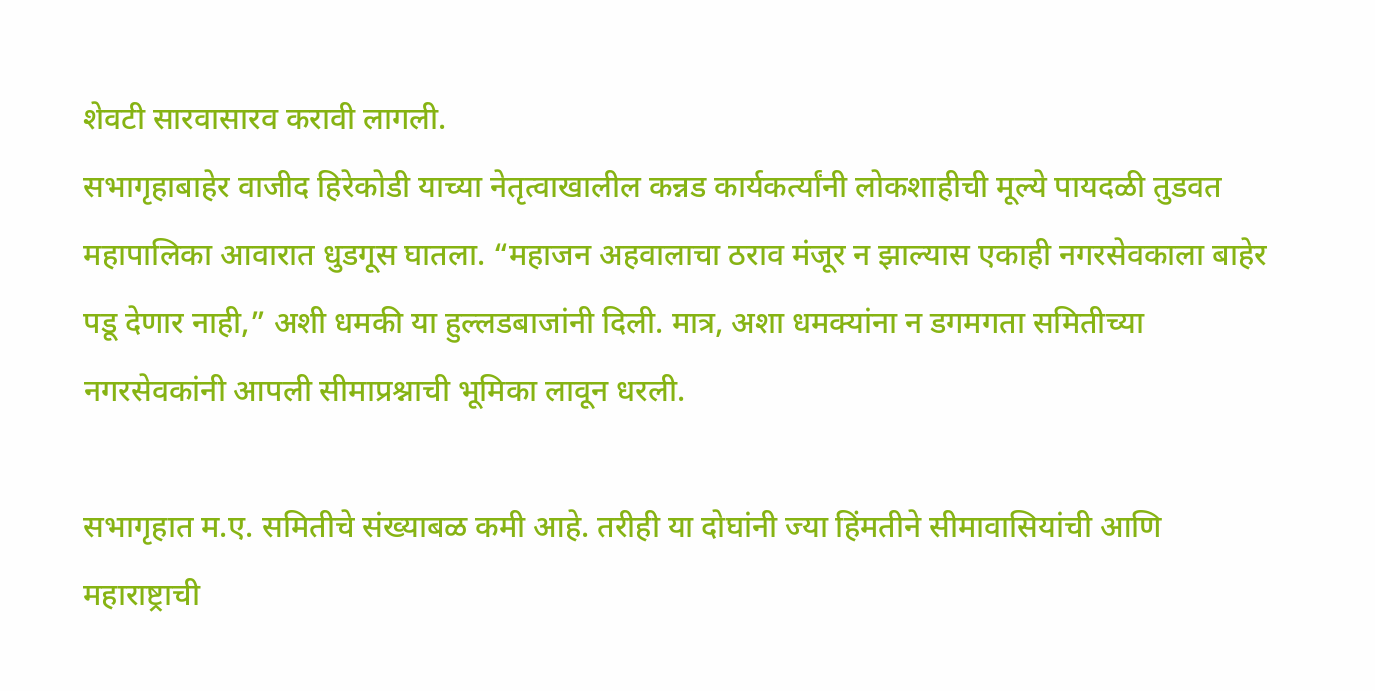शेवटी सारवासारव करावी लागली.
सभागृहाबाहेर वाजीद हिरेकोडी याच्या नेतृत्वाखालील कन्नड कार्यकर्त्यांनी लोकशाहीची मूल्ये पायदळी तुडवत महापालिका आवारात धुडगूस घातला. “महाजन अहवालाचा ठराव मंजूर न झाल्यास एकाही नगरसेवकाला बाहेर पडू देणार नाही,” अशी धमकी या हुल्लडबाजांनी दिली. मात्र, अशा धमक्यांना न डगमगता समितीच्या नगरसेवकांनी आपली सीमाप्रश्नाची भूमिका लावून धरली.

सभागृहात म.ए. समितीचे संख्याबळ कमी आहे. तरीही या दोघांनी ज्या हिंमतीने सीमावासियांची आणि महाराष्ट्राची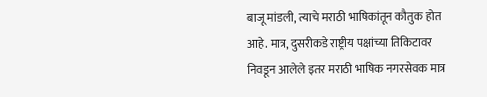बाजू मांडली, त्याचे मराठी भाषिकांतून कौतुक होत आहे. मात्र, दुसरीकडे राष्ट्रीय पक्षांच्या तिकिटावर निवडून आलेले इतर मराठी भाषिक नगरसेवक मात्र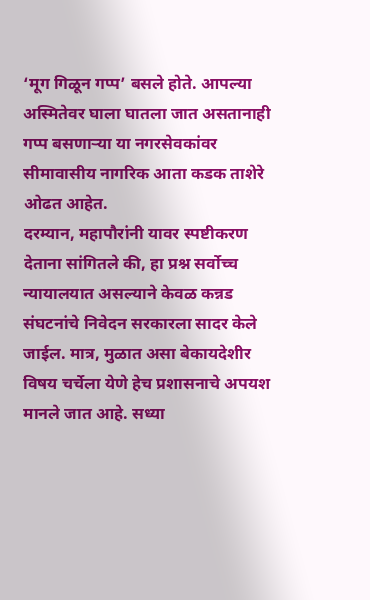‘मूग गिळून गप्प’ बसले होते. आपल्या अस्मितेवर घाला घातला जात असतानाही गप्प बसणाऱ्या या नगरसेवकांवर सीमावासीय नागरिक आता कडक ताशेरे ओढत आहेत.
दरम्यान, महापौरांनी यावर स्पष्टीकरण देताना सांगितले की, हा प्रश्न सर्वोच्च न्यायालयात असल्याने केवळ कन्नड संघटनांचे निवेदन सरकारला सादर केले जाईल. मात्र, मुळात असा बेकायदेशीर विषय चर्चेला येणे हेच प्रशासनाचे अपयश मानले जात आहे. सध्या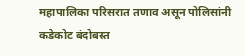महापालिका परिसरात तणाव असून पोलिसांनी कडेकोट बंदोबस्त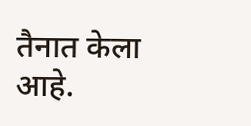तैनात केला आहे.